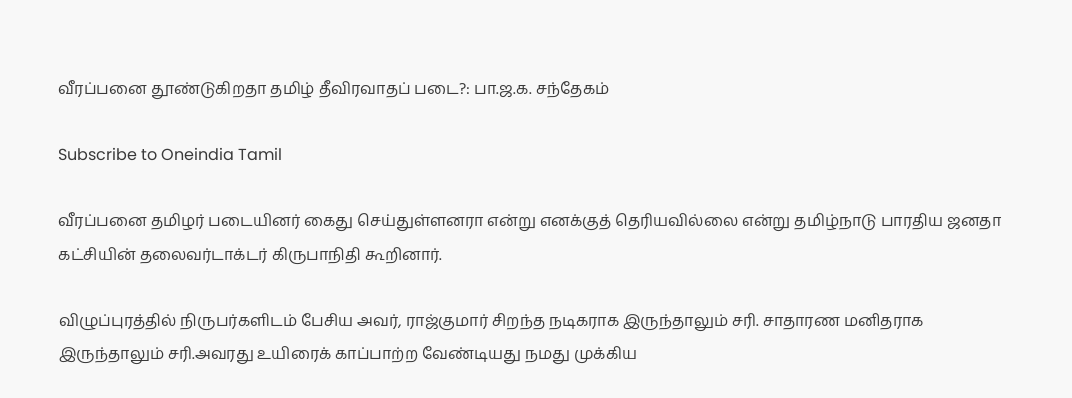வீரப்பனை தூண்டுகிறதா தமிழ் தீவிரவாதப் படை?: பா.ஜ.க. சந்தேகம்

Subscribe to Oneindia Tamil

வீரப்பனை தமிழர் படையினர் கைது செய்துள்ளனரா என்று எனக்குத் தெரியவில்லை என்று தமிழ்நாடு பாரதிய ஜனதா கட்சியின் தலைவர்டாக்டர் கிருபாநிதி கூறினார்.

விழுப்புரத்தில் நிருபர்களிடம் பேசிய அவர், ராஜ்குமார் சிறந்த நடிகராக இருந்தாலும் சரி. சாதாரண மனிதராக இருந்தாலும் சரி.அவரது உயிரைக் காப்பாற்ற வேண்டியது நமது முக்கிய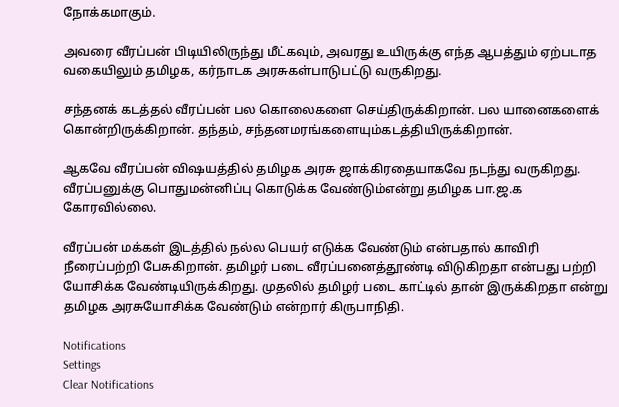நோக்கமாகும்.

அவரை வீரப்பன் பிடியிலிருந்து மீட்கவும், அவரது உயிருக்கு எந்த ஆபத்தும் ஏற்படாத வகையிலும் தமிழக, கர்நாடக அரசுகள்பாடுபட்டு வருகிறது.

சந்தனக் கடத்தல் வீரப்பன் பல கொலைகளை செய்திருக்கிறான். பல யானைகளைக் கொன்றிருக்கிறான். தந்தம், சந்தனமரங்களையும்கடத்தியிருக்கிறான்.

ஆகவே வீரப்பன் விஷயத்தில் தமிழக அரசு ஜாக்கிரதையாகவே நடந்து வருகிறது. வீரப்பனுக்கு பொதுமன்னிப்பு கொடுக்க வேண்டும்என்று தமிழக பா.ஜ.க கோரவில்லை.

வீரப்பன் மக்கள் இடத்தில் நல்ல பெயர் எடுக்க வேண்டும் என்பதால் காவிரி நீரைப்பற்றி பேசுகிறான். தமிழர் படை வீரப்பனைத்தூண்டி விடுகிறதா என்பது பற்றி யோசிக்க வேண்டியிருக்கிறது. முதலில் தமிழர் படை காட்டில் தான் இருக்கிறதா என்று தமிழக அரசுயோசிக்க வேண்டும் என்றார் கிருபாநிதி.

Notifications
Settings
Clear Notifications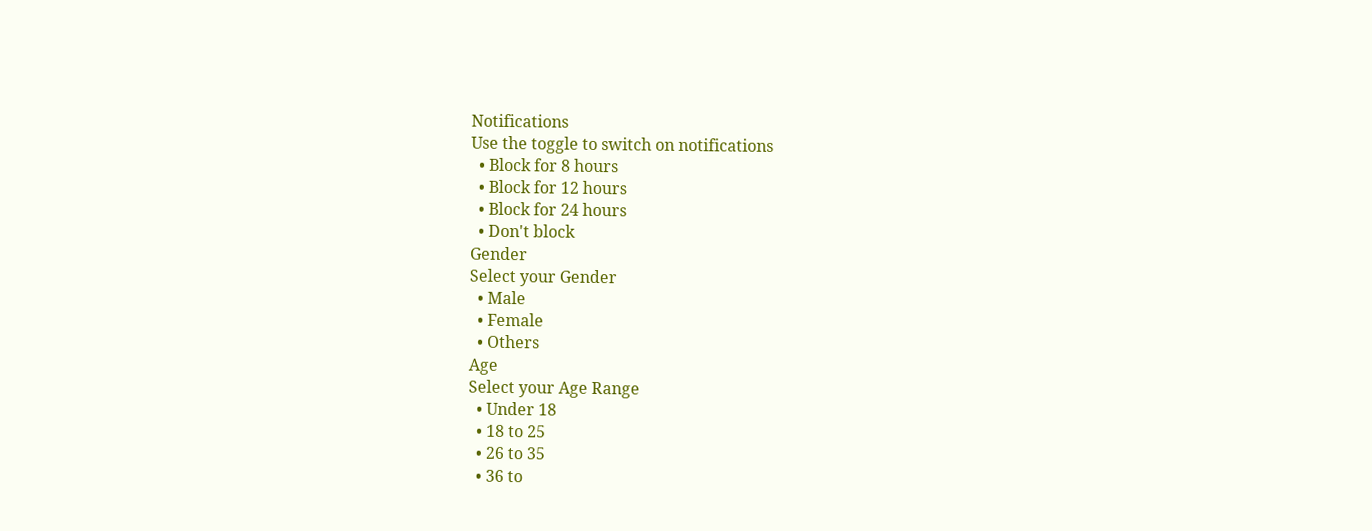Notifications
Use the toggle to switch on notifications
  • Block for 8 hours
  • Block for 12 hours
  • Block for 24 hours
  • Don't block
Gender
Select your Gender
  • Male
  • Female
  • Others
Age
Select your Age Range
  • Under 18
  • 18 to 25
  • 26 to 35
  • 36 to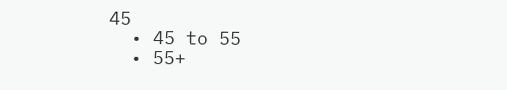45
  • 45 to 55
  • 55+